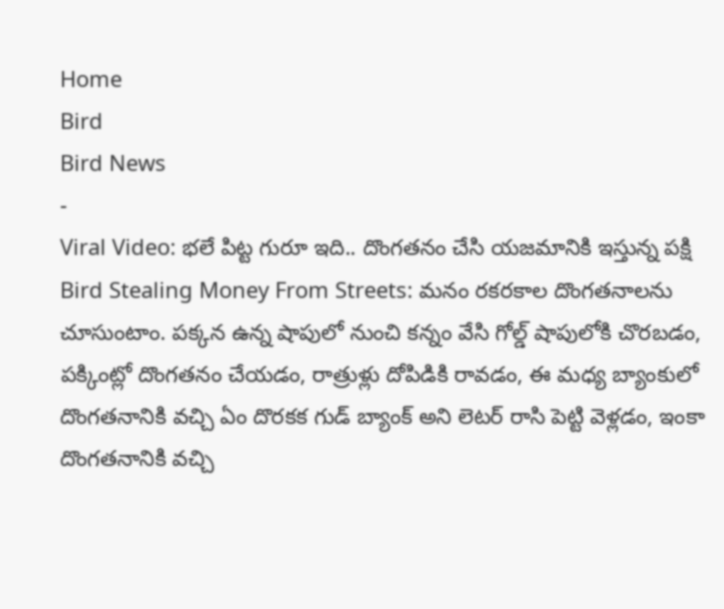Home
Bird
Bird News
-
Viral Video: భలే పిట్ట గురూ ఇది.. దొంగతనం చేసి యజమానికి ఇస్తున్న పక్షి
Bird Stealing Money From Streets: మనం రకరకాల దొంగతనాలను చూసుంటాం. పక్కన ఉన్న షాపులో నుంచి కన్నం వేసి గోల్డ్ షాపులోకి చొరబడం, పక్కింట్లో దొంగతనం చేయడం, రాత్రుళ్లు దోపిడికి రావడం, ఈ మధ్య బ్యాంకులో దొంగతనానికి వచ్చి ఏం దొరకక గుడ్ బ్యాంక్ అని లెటర్ రాసి పెట్టి వెళ్లడం, ఇంకా దొంగతనానికి వచ్చి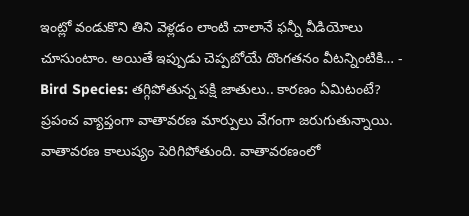ఇంట్లో వండుకొని తిని వెళ్లడం లాంటి చాలానే ఫన్నీ వీడియోలు చూసుంటాం. అయితే ఇప్పుడు చెప్పబోయే దొంగతనం వీటన్నింటికి… -
Bird Species: తగ్గిపోతున్న పక్షి జాతులు.. కారణం ఏమిటంటే?
ప్రపంచ వ్యాప్తంగా వాతావరణ మార్పులు వేగంగా జరుగుతున్నాయి. వాతావరణ కాలుష్యం పెరిగిపోతుంది. వాతావరణంలో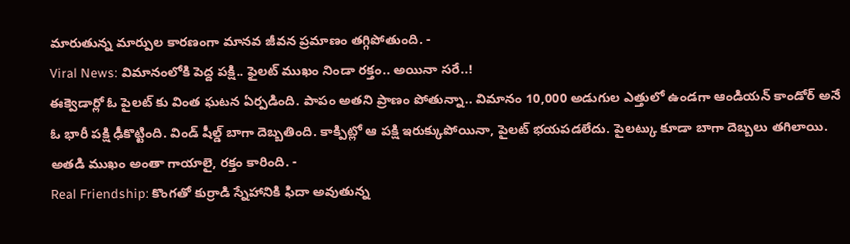మారుతున్న మార్పుల కారణంగా మానవ జీవన ప్రమాణం తగ్గిపోతుంది. -
Viral News: విమానంలోకి పెద్ద పక్షి.. ఫైలట్ ముఖం నిండా రక్తం.. అయినా సరే..!
ఈక్వెడార్లో ఓ పైలట్ కు వింత ఘటన ఏర్పడింది. పాపం అతని ప్రాణం పోతున్నా.. విమానం 10,000 అడుగుల ఎత్తులో ఉండగా ఆండియన్ కాండోర్ అనే ఓ భారీ పక్షి ఢీకొట్టింది. విండ్ షీల్డ్ బాగా దెబ్బతింది. కాక్పిట్లో ఆ పక్షి ఇరుక్కుపోయినా, పైలట్ భయపడలేదు. పైలట్కు కూడా బాగా దెబ్బలు తగిలాయి. అతడి ముఖం అంతా గాయాలై, రక్తం కారింది. -
Real Friendship: కొంగతో కుర్రాడి స్నేహానికి ఫిదా అవుతున్న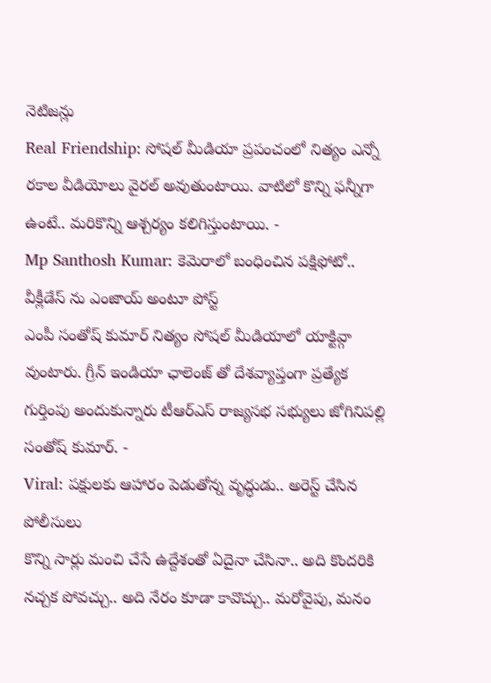నెటిజన్లు
Real Friendship: సోషల్ మీడియా ప్రపంచంలో నిత్యం ఎన్నో రకాల వీడియోలు వైరల్ అవుతుంటాయి. వాటిలో కొన్ని ఫన్నీగా ఉంటే.. మరికొన్ని ఆశ్చర్యం కలిగిస్తుంటాయి. -
Mp Santhosh Kumar: కెమెరాలో బంధించిన పక్షిఫోటో.. వీక్లీడేస్ ను ఎంజాయ్ అంటూ పోస్ట్
ఎంపీ సంతోష్ కుమార్ నిత్యం సోషల్ మీడియాలో యాక్టివ్గా వుంటారు. గ్రీన్ ఇండియా ఛాలెంజ్ తో దేశవ్యాప్తంగా ప్రత్యేక గుర్తింపు అందుకున్నారు టీఆర్ఎస్ రాజ్యసభ సభ్యులు జోగినిపల్లి సంతోష్ కుమార్. -
Viral: పక్షులకు ఆహారం పెడుతోన్న వృద్ధుడు.. అరెస్ట్ చేసిన పోలీసులు
కొన్ని సార్లు మంచి చేసే ఉద్దేశంతో ఏదైనా చేసినా.. అది కొందరికి నచ్చక పోవచ్చు.. అది నేరం కూడా కావొచ్చు.. మరోవైపు, మనం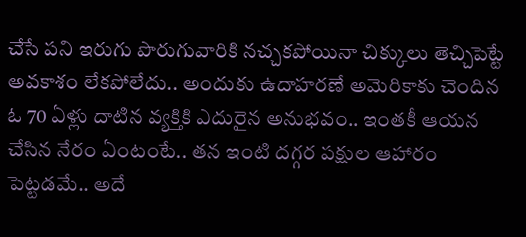చేసే పని ఇరుగు పొరుగువారికి నచ్చకపోయినా చిక్కులు తెచ్చిపెట్టే అవకాశం లేకపోలేదు.. అందుకు ఉదాహరణే అమెరికాకు చెందిన ఓ 70 ఏళ్లు దాటిన వ్యక్తికి ఎదురైన అనుభవం.. ఇంతకీ ఆయన చేసిన నేరం ఏంటంటే.. తన ఇంటి దగ్గర పక్షుల ఆహారం పెట్టడమే.. అదే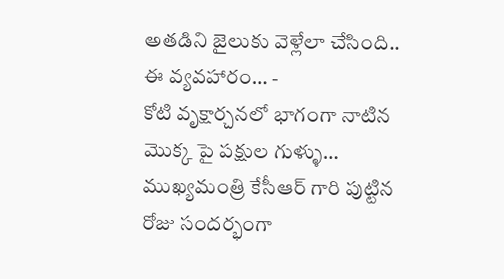అతడిని జైలుకు వెళ్లేలా చేసింది.. ఈ వ్యవహారం… -
కోటి వృక్షార్చనలో భాగంగా నాటిన మొక్క పై పక్షుల గుళ్ళు…
ముఖ్యమంత్రి కేసీఆర్ గారి పుట్టిన రోజు సందర్భంగా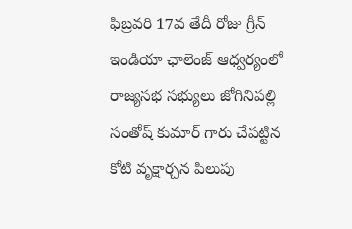ఫిబ్రవరి 17వ తేదీ రోజు గ్రీన్ ఇండియా ఛాలెంజ్ ఆధ్వర్యంలో రాజ్యసభ సభ్యులు జోగినిపల్లి సంతోష్ కుమార్ గారు చేపట్టిన కోటి వృక్షార్చన పిలుపు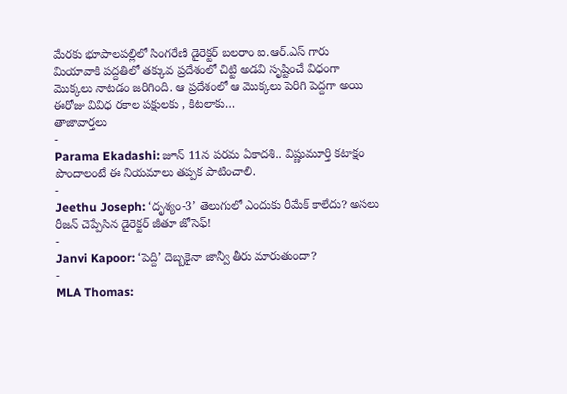మేరకు భూపాలపల్లిలో సింగరేణి డైరెక్టర్ బలరాం ఐ.ఆర్.ఎస్ గారు మియావాకి పద్దతిలో తక్కువ ప్రదేశంలో చిట్టి అడవి సృష్టించే విధంగా మొక్కలు నాటడం జరిగింది. ఆ ప్రదేశంలో ఆ మొక్కలు పెరిగి పెద్దగా అయి ఈరోజు వివిధ రకాల పక్షులకు , కిటలాకు…
తాజావార్తలు
-
Parama Ekadashi: జూన్ 11న పరమ ఏకాదశి.. విష్ణుమూర్తి కటాక్షం పొందాలంటే ఈ నియమాలు తప్పక పాటించాలి.
-
Jeethu Joseph: ‘దృశ్యం-3’ తెలుగులో ఎందుకు రీమేక్ కాలేదు? అసలు రీజన్ చెప్పేసిన డైరెక్టర్ జీతూ జోసెఫ్!
-
Janvi Kapoor: ‘పెద్ది’ దెబ్బకైనా జాన్వీ తీరు మారుతుందా?
-
MLA Thomas: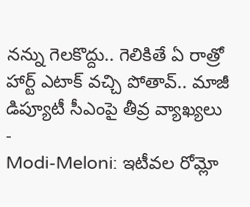నన్ను గెలకొద్దు.. గెలికితే ఏ రాత్రో హార్ట్ ఎటాక్ వచ్చి పోతావ్.. మాజీ డిప్యూటీ సీఎంపై తీవ్ర వ్యాఖ్యలు
-
Modi-Meloni: ఇటీవల రోమ్లో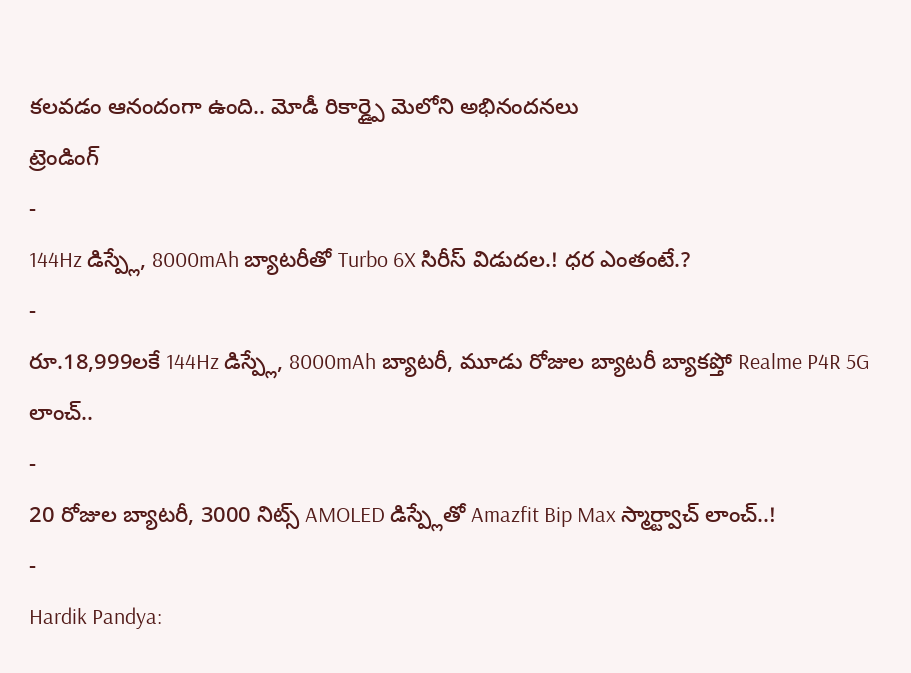కలవడం ఆనందంగా ఉంది.. మోడీ రికార్డ్పై మెలోని అభినందనలు
ట్రెండింగ్
-
144Hz డిస్ప్లే, 8000mAh బ్యాటరీతో Turbo 6X సిరీస్ విడుదల.! ధర ఎంతంటే.?
-
రూ.18,999లకే 144Hz డిస్ప్లే, 8000mAh బ్యాటరీ, మూడు రోజుల బ్యాటరీ బ్యాకప్తో Realme P4R 5G లాంచ్..
-
20 రోజుల బ్యాటరీ, 3000 నిట్స్ AMOLED డిస్ప్లేతో Amazfit Bip Max స్మార్ట్వాచ్ లాంచ్..!
-
Hardik Pandya: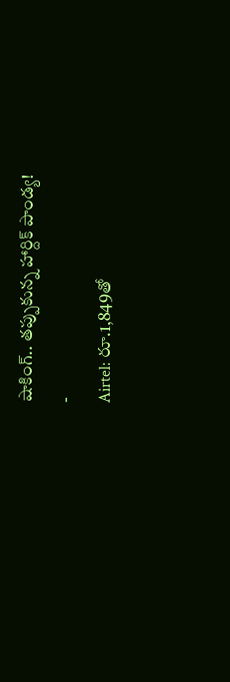షాకింగ్.. తప్పుకున్న హార్దిక్ పాండ్య!
-
Airtel: రూ.1,849తో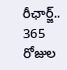రీఛార్జ్.. 365 రోజుల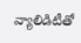వ్యాలిడిటీతో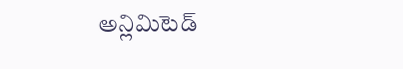అన్లిమిటెడ్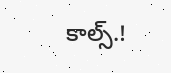కాల్స్.!